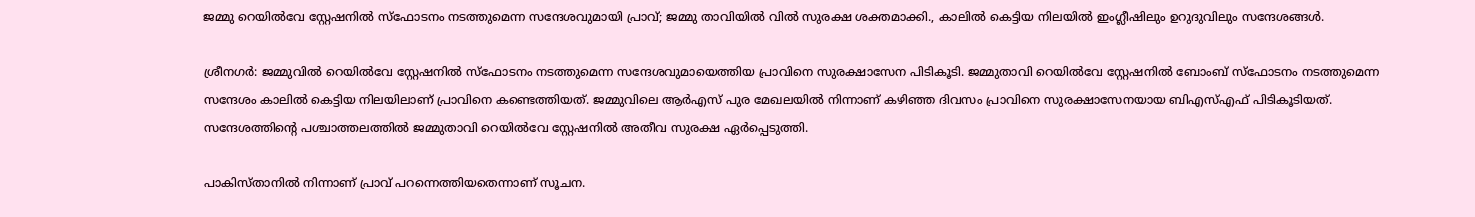ജമ്മു റെയില്‍വേ സ്റ്റേഷനില്‍ സ്‌ഫോടനം നടത്തുമെന്ന സന്ദേശവുമായി പ്രാവ്; ജമ്മു താവിയില്‍ വില്‍ സുരക്ഷ ശക്തമാക്കി., കാലില്‍ കെട്ടിയ നിലയില്‍ ഇംഗ്ലീഷിലും ഉറുദുവിലും സന്ദേശങ്ങള്‍.

ശ്രീനഗര്‍: ജമ്മുവില്‍ റെയില്‍വേ സ്റ്റേഷനില്‍ സ്‌ഫോടനം നടത്തുമെന്ന സന്ദേശവുമായെത്തിയ പ്രാവിനെ സുരക്ഷാസേന പിടികൂടി. ജമ്മുതാവി റെയില്‍വേ സ്റ്റേഷനില്‍ ബോംബ് സ്‌ഫോടനം നടത്തുമെന്ന സന്ദേശം കാലില്‍ കെട്ടിയ നിലയിലാണ് പ്രാവിനെ കണ്ടെത്തിയത്. ജമ്മുവിലെ ആര്‍എസ് പുര മേഖലയില്‍ നിന്നാണ് കഴിഞ്ഞ ദിവസം പ്രാവിനെ സുരക്ഷാസേനയായ ബിഎസ്എഫ് പിടികൂടിയത്. സന്ദേശത്തിന്റെ പശ്ചാത്തലത്തില്‍ ജമ്മുതാവി റെയില്‍വേ സ്റ്റേഷനില്‍ അതീവ സുരക്ഷ ഏര്‍പ്പെടുത്തി.

പാകിസ്താനില്‍ നിന്നാണ് പ്രാവ് പറന്നെത്തിയതെന്നാണ് സൂചന.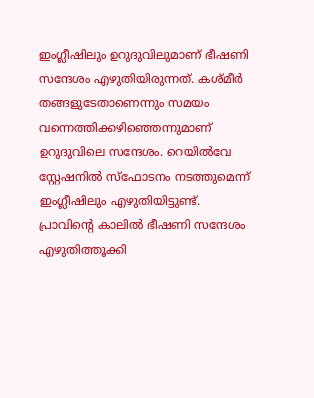ഇംഗ്ലീഷിലും ഉറുദുവിലുമാണ് ഭീഷണി സന്ദേശം എഴുതിയിരുന്നത്. കശ്മീര്‍ തങ്ങളുടേതാണെന്നും സമയം വന്നെത്തിക്കഴിഞ്ഞെന്നുമാണ് ഉറുദുവിലെ സന്ദേശം. റെയില്‍വേ സ്റ്റേഷനില്‍ സ്‌ഫോടനം നടത്തുമെന്ന് ഇംഗ്ലീഷിലും എഴുതിയിട്ടുണ്ട്. പ്രാവിന്റെ കാലില്‍ ഭീഷണി സന്ദേശം എഴുതിത്തൂക്കി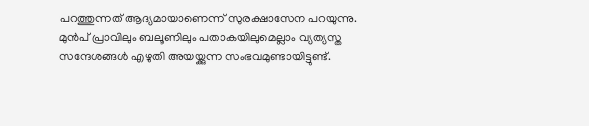പറത്തുന്നത് ആദ്യമായാണെന്ന് സുരക്ഷാസേന പറയുന്നു. മുന്‍പ് പ്രാവിലും ബലൂണിലും പതാകയിലുമെല്ലാം വ്യത്യസ്ത സന്ദേശങ്ങള്‍ എഴുതി അയയ്ക്കുന്ന സംഭവമുണ്ടായിട്ടുണ്ട്.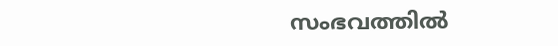സംഭവത്തില്‍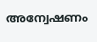അന്വേഷണം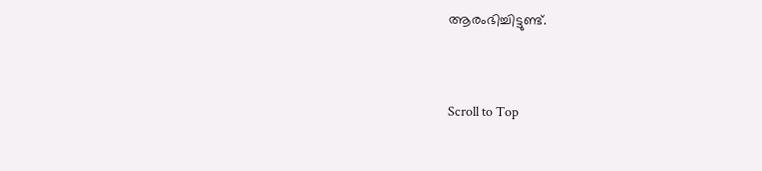ആരംഭിച്ചിട്ടുണ്ട്.



Scroll to Top